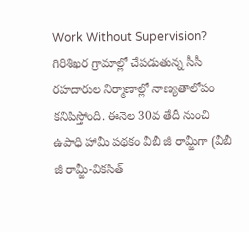Work Without Supervision? గిరిశిఖర గ్రామాల్లో చేపడుతున్న సీసీ రహదారుల నిర్మాణాల్లో నాణ్యతాలోపం కనిపిస్తోంది. ఈనెల 30వ తేదీ నుంచి ఉపాధి హామీ పథకం వీబీ జీ రామ్జీగా (వీబీ జీ రామ్జీ-వికసిత్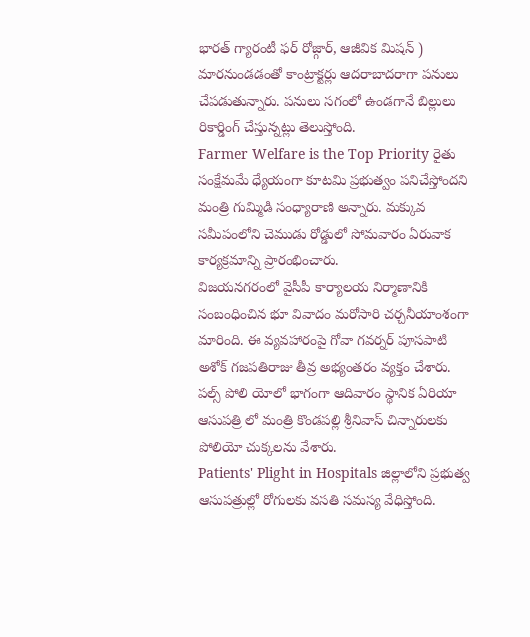భారత్ గ్యారంటీ ఫర్ రోజ్గార్, ఆజీవిక మిషన్ ) మారనుండడంతో కాంట్రాక్టర్లు ఆదరాబాదరాగా పనులు చేపడుతున్నారు. పనులు సగంలో ఉండగానే బిల్లులు రికార్డింగ్ చేస్తున్నట్లు తెలుస్తోంది.
Farmer Welfare is the Top Priority రైతు సంక్షేమమే ధ్యేయంగా కూటమి ప్రభుత్వం పనిచేస్తోందని మంత్రి గుమ్మిడి సంధ్యారాణి అన్నారు. మక్కువ సమీపంలోని చెముడు రోడ్డులో సోమవారం ఏరువాక కార్యక్రమాన్ని ప్రారంభించారు.
విజయనగరంలో వైసీపీ కార్యాలయ నిర్మాణానికి సంబంధించిన భూ వివాదం మరోసారి చర్చనీయాంశంగా మారింది. ఈ వ్యవహారంపై గోవా గవర్నర్ పూసపాటి అశోక్ గజపతిరాజు తీవ్ర అభ్యంతరం వ్యక్తం చేశారు.
పల్స్ పోలి యోలో భాగంగా ఆదివారం స్థానిక ఏరియా ఆసుపత్రి లో మంత్రి కొండపల్లి శ్రీనివాస్ చిన్నారులకు పోలియో చుక్కలను వేశారు.
Patients' Plight in Hospitals జిల్లాలోని ప్రభుత్వ ఆసుపత్రుల్లో రోగులకు వసతి సమస్య వేధిస్తోంది.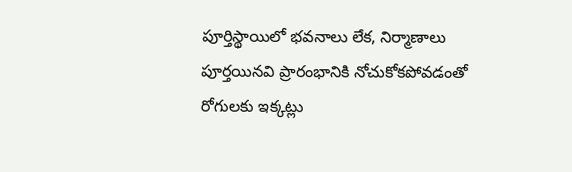పూర్తిస్థాయిలో భవనాలు లేక, నిర్మాణాలు పూర్తయినవి ప్రారంభానికి నోచుకోకపోవడంతో రోగులకు ఇక్కట్లు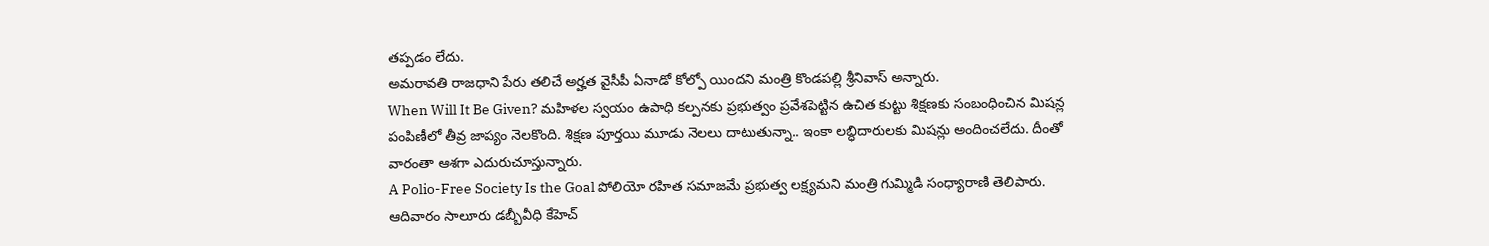తప్పడం లేదు.
అమరావతి రాజధాని పేరు తలిచే అర్హత వైసీపీ ఏనాడో కోల్పో యిందని మంత్రి కొండపల్లి శ్రీనివాస్ అన్నారు.
When Will It Be Given? మహిళల స్వయం ఉపాధి కల్పనకు ప్రభుత్వం ప్రవేశపెట్టిన ఉచిత కుట్టు శిక్షణకు సంబంధించిన మిషన్ల పంపిణీలో తీవ్ర జాప్యం నెలకొంది. శిక్షణ పూర్తయి మూడు నెలలు దాటుతున్నా.. ఇంకా లబ్ధిదారులకు మిషన్లు అందించలేదు. దీంతో వారంతా ఆశగా ఎదురుచూస్తున్నారు.
A Polio-Free Society Is the Goal పోలియో రహిత సమాజమే ప్రభుత్వ లక్ష్యమని మంత్రి గుమ్మిడి సంధ్యారాణి తెలిపారు. ఆదివారం సాలూరు డబ్బీవీధి కేహెచ్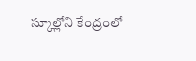స్కూల్లోని కేంద్రంలో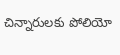చిన్నారులకు పోలియో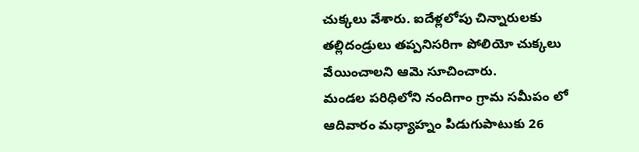చుక్కలు వేశారు. ఐదేళ్లలోపు చిన్నారులకు తల్లిదండ్రులు తప్పనిసరిగా పోలియో చుక్కలు వేయించాలని ఆమె సూచించారు.
మండల పరిధిలోని నందిగాం గ్రామ సమీపం లో ఆదివారం మధ్యాహ్నం పిడుగుపాటుకు 26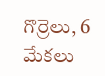గొర్రెలు, 6 మేకలు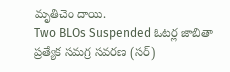మృతిచెం దాయి.
Two BLOs Suspended ఓటర్ల జాబితా ప్రత్యేక సమగ్ర సవరణ (సర్)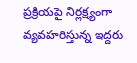ప్రక్రియపై నిర్లక్ష్యంగా వ్యవహరిస్తున్న ఇద్దరు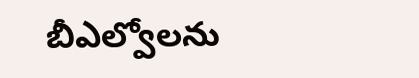బీఎల్వోలను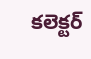కలెక్టర్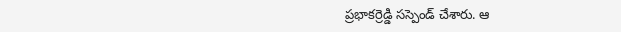ప్రభాకర్రెడ్డి సస్పెండ్ చేశారు. ఆ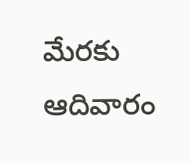మేరకు ఆదివారం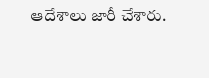ఆదేశాలు జారీ చేశారు.